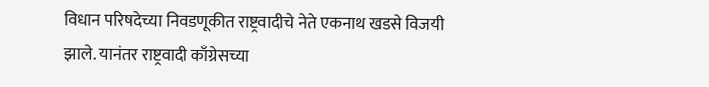विधान परिषदेच्या निवडणूकीत राष्ट्रवादीचे नेते एकनाथ खडसे विजयी झाले. यानंतर राष्ट्रवादी काँग्रेसच्या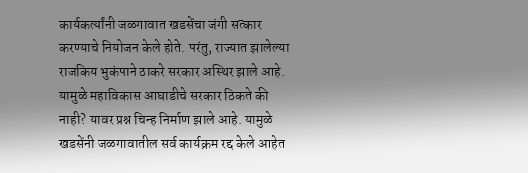कार्यकर्त्यांनी जळगावात खडसेंचा जंगी सत्कार करण्याचे नियोजन केले होते. परंतु, राज्यात झालेल्या राजकिय भुकंपाने ठाकरे सरकार अस्थिर झाले आहे. यामुळे महाविकास आघाडीचे सरकार ठिकते की नाही? यावर प्रश्न चिन्ह निर्माण झाले आहे. यामुळे खडसेंनी जळगावातील सर्व कार्यक्रम रद्द केले आहेत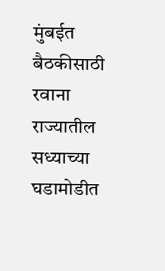मुंबईत बैठकीसाठी रवाना
राज्यातील सध्याच्या घडामोडीत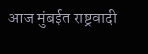आज मुंबईत राष्ट्रवादी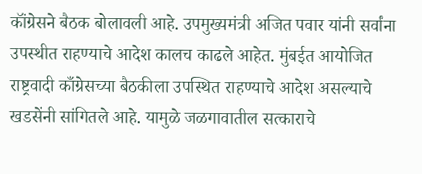कॉंग्रेसने बैठक बोलावली आहे. उपमुख्यमंत्री अजित पवार यांनी सर्वांना उपस्थीत राहण्याचे आदेश कालच काढले आहेत. मुंबईत आयोजित राष्ट्रवादी काँग्रेसच्या बैठकीला उपस्थित राहण्याचे आदेश असल्याचे खडसेंनी सांगितले आहे. यामुळे जळगावातील सत्काराचे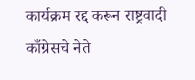कार्यक्रम रद्द करून राष्ट्रवादी काँग्रेसचे नेते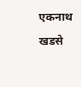एकनाथ खडसे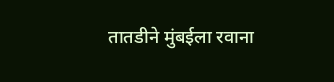तातडीने मुंबईला रवाना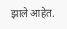झाले आहेत.